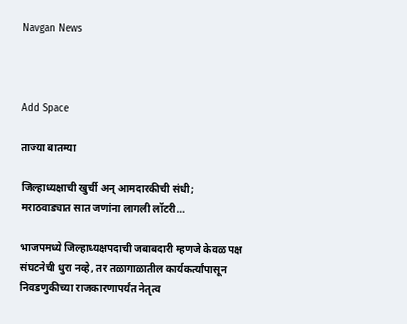Navgan News



Add Space

ताज्या बातम्या

जिल्हाध्यक्षाची खुर्ची अन् आमदारकीची संधी; मराठवाड्यात सात जणांना लागली लॉटरी…

भाजपमध्ये जिल्हाध्यक्षपदाची जबाबदारी म्हणजे केवळ पक्ष संघटनेची धुरा नव्हे, तर तळागाळातील कार्यकर्त्यांपासून निवडणुकीच्या राजकारणापर्यंत नेतृत्व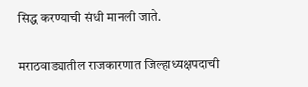सिद्ध करण्याची संधी मानली जाते.

मराठवाड्यातील राजकारणात जिल्हाध्यक्षपदाची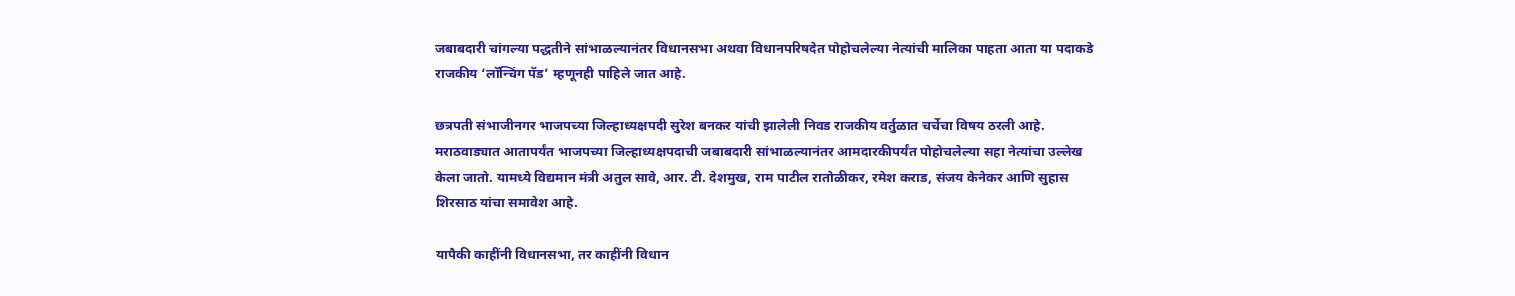जबाबदारी चांगल्या पद्धतीने सांभाळल्यानंतर विधानसभा अथवा विधानपरिषदेत पोहोचलेल्या नेत्यांची मालिका पाहता आता या पदाकडे राजकीय ‘लॉन्चिंग पॅड’ म्हणूनही पाहिले जात आहे.

छत्रपती संभाजीनगर भाजपच्या जिल्हाध्यक्षपदी सुरेश बनकर यांची झालेली निवड राजकीय वर्तुळात चर्चेचा विषय ठरली आहे. मराठवाड्यात आतापर्यंत भाजपच्या जिल्हाध्यक्षपदाची जबाबदारी सांभाळल्यानंतर आमदारकीपर्यंत पोहोचलेल्या सहा नेत्यांचा उल्लेख केला जातो. यामध्ये विद्यमान मंत्री अतुल सावे, आर. टी. देशमुख, राम पाटील रातोळीकर, रमेश कराड, संजय केनेकर आणि सुहास शिरसाठ यांचा समावेश आहे.

यापैकी काहींनी विधानसभा, तर काहींनी विधान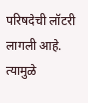परिषदेची लॉटरी लागली आहे. त्यामुळे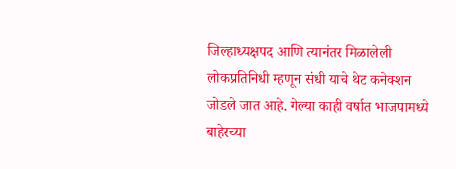जिल्हाध्यक्षपद आणि त्यानंतर मिळालेली लोकप्रतिनिधी म्हणून संधी याचे थेट कनेक्शन जोडले जात आहे. गेल्या काही वर्षात भाजपामध्ये बाहेरच्या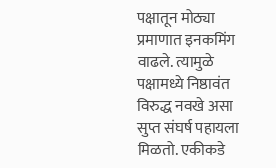पक्षातून मोठ्या प्रमाणात इनकमिंग वाढले. त्यामुळे पक्षामध्ये निष्ठावंत विरुद्ध नवखे असा सुप्त संघर्ष पहायला मिळतो. एकीकडे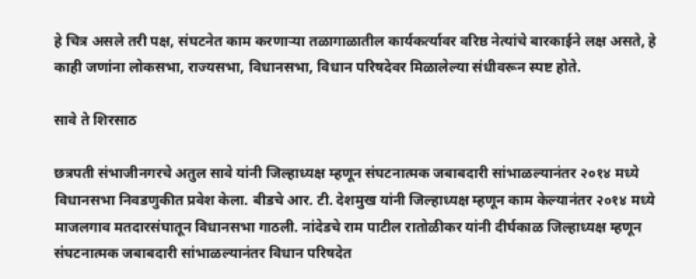हे चित्र असले तरी पक्ष, संघटनेत काम करणाऱ्या तळागाळातील कार्यकर्त्यावर वरिष्ठ नेत्यांचे बारकाईने लक्ष असते, हे काही जणांना लोकसभा, राज्यसभा, विधानसभा, विधान परिषदेवर मिळालेल्या संधीवरून स्पष्ट होते.

सावे ते शिरसाठ

छत्रपती संभाजीनगरचे अतुल सावे यांनी जिल्हाध्यक्ष म्हणून संघटनात्मक जबाबदारी सांभाळल्यानंतर २०१४ मध्ये विधानसभा निवडणुकीत प्रवेश केला. बीडचे आर. टी. देशमुख यांनी जिल्हाध्यक्ष म्हणून काम केल्यानंतर २०१४ मध्ये माजलगाव मतदारसंघातून विधानसभा गाठली. नांदेडचे राम पाटील रातोळीकर यांनी दीर्घकाळ जिल्हाध्यक्ष म्हणून संघटनात्मक जबाबदारी सांभाळल्यानंतर विधान परिषदेत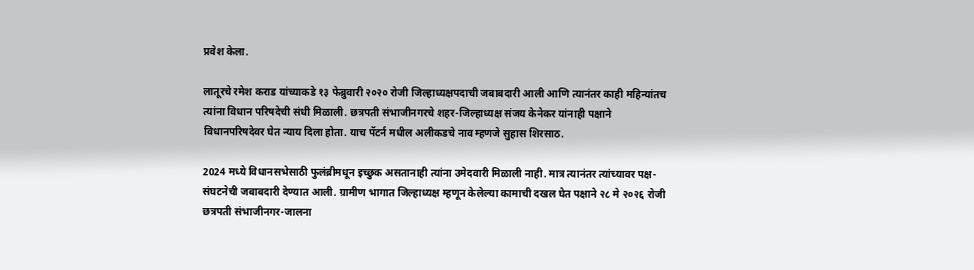प्रवेश केला.

लातूरचे रमेश कराड यांच्याकडे १३ फेब्रुवारी २०२० रोजी जिल्हाध्यक्षपदाची जबाबदारी आली आणि त्यानंतर काही महिन्यांतच त्यांना विधान परिषदेची संधी मिळाली. छत्रपती संभाजीनगरचे शहर-जिल्हाध्यक्ष संजय केनेकर यांनाही पक्षाने विधानपरिषदेवर घेत न्याय दिला होता. याच पॅटर्न मधील अलीकडचे नाव म्हणजे सुहास शिरसाठ.

2024 मध्ये विधानसभेसाठी फुलंब्रीमधून इच्छुक असतानाही त्यांना उमेदवारी मिळाली नाही. मात्र त्यानंतर त्यांच्यावर पक्ष-संघटनेची जबाबदारी देण्यात आली. ग्रामीण भागात जिल्हाध्यक्ष म्हणून केलेल्या कामाची दखल घेत पक्षाने २८ मे २०२६ रोजी छत्रपती संभाजीनगर-जालना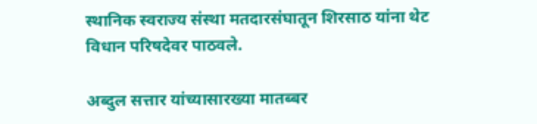स्थानिक स्वराज्य संस्था मतदारसंघातून शिरसाठ यांना थेट विधान परिषदेवर पाठवले.

अब्दुल सत्तार यांच्यासारख्या मातब्बर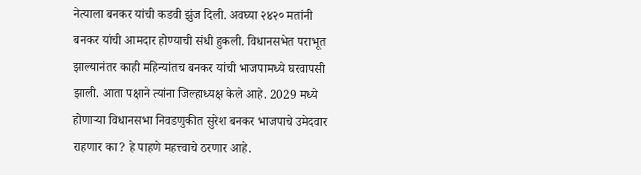नेत्याला बनकर यांची कडवी झुंज दिली. अवघ्या २४२० मतांनी बनकर यांची आमदार होण्याची संधी हुकली. विधानसभेत पराभूत झाल्यानंतर काही महिन्यांतच बनकर यांची भाजपामध्ये घरवापसी झाली. आता पक्षाने त्यांना जिल्हाध्यक्ष केले आहे. 2029 मध्ये होणाऱ्या विधानसभा निवडणुकीत सुरेश बनकर भाजपाचे उमेदवार राहणार का? हे पाहणे महत्त्वाचे ठरणार आहे.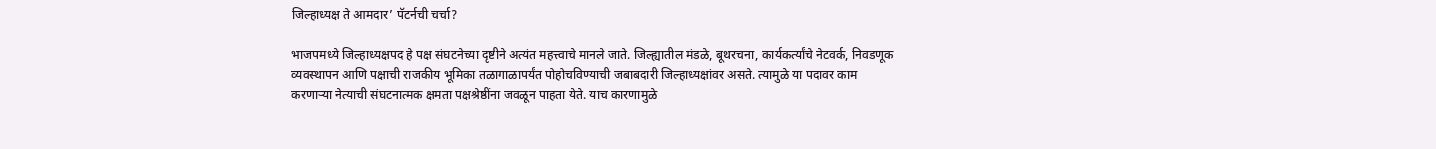जिल्हाध्यक्ष ते आमदार’ पॅटर्नची चर्चा?

भाजपमध्ये जिल्हाध्यक्षपद हे पक्ष संघटनेच्या दृष्टीने अत्यंत महत्त्वाचे मानले जाते. जिल्ह्यातील मंडळे, बूथरचना, कार्यकर्त्यांचे नेटवर्क, निवडणूक व्यवस्थापन आणि पक्षाची राजकीय भूमिका तळागाळापर्यंत पोहोचविण्याची जबाबदारी जिल्हाध्यक्षांवर असते. त्यामुळे या पदावर काम करणाऱ्या नेत्याची संघटनात्मक क्षमता पक्षश्रेष्ठींना जवळून पाहता येते. याच कारणामुळे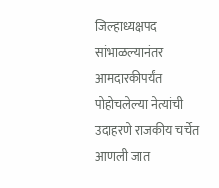जिल्हाध्यक्षपद सांभाळल्यानंतर आमदारकीपर्यंत पोहोचलेल्या नेत्यांची उदाहरणे राजकीय चर्चेत आणली जात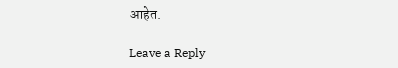आहेत.

Leave a Reply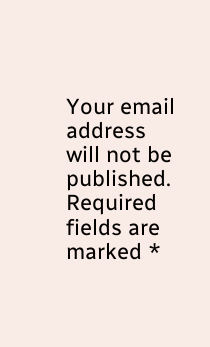Your email address will not be published. Required fields are marked *